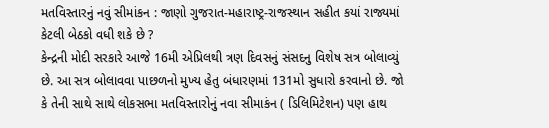મતવિસ્તારનું નવું સીમાંકન : જાણો ગુજરાત-મહારાષ્ટ્ર-રાજસ્થાન સહીત કયાં રાજ્યમાં કેટલી બેઠકો વધી શકે છે ?
કેન્દ્રની મોદી સરકારે આજે 16મી એપ્રિલથી ત્રણ દિવસનું સંસદનુ વિશેષ સત્ર બોલાવ્યું છે. આ સત્ર બોલાવવા પાછળનો મુખ્ય હેતુ બંધારણમાં 131મો સુધારો કરવાનો છે. જો કે તેની સાથે સાથે લોકસભા મતવિસ્તારોનું નવા સીમાકંન ( ડિલિમિટેશન) પણ હાથ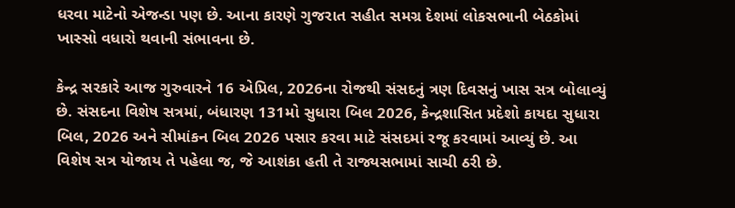ધરવા માટેનો એજન્ડા પણ છે. આના કારણે ગુજરાત સહીત સમગ્ર દેશમાં લોકસભાની બેઠકોમાં ખાસ્સો વધારો થવાની સંભાવના છે.

કેન્દ્ર સરકારે આજ ગુરુવારને 16 એપ્રિલ, 2026ના રોજથી સંસદનું ત્રણ દિવસનું ખાસ સત્ર બોલાવ્યું છે. સંસદના વિશેષ સત્રમાં, બંધારણ 131મો સુધારા બિલ 2026, કેન્દ્રશાસિત પ્રદેશો કાયદા સુધારા બિલ, 2026 અને સીમાંકન બિલ 2026 પસાર કરવા માટે સંસદમાં રજૂ કરવામાં આવ્યું છે. આ વિશેષ સત્ર યોજાય તે પહેલા જ, જે આશંકા હતી તે રાજ્યસભામાં સાચી ઠરી છે.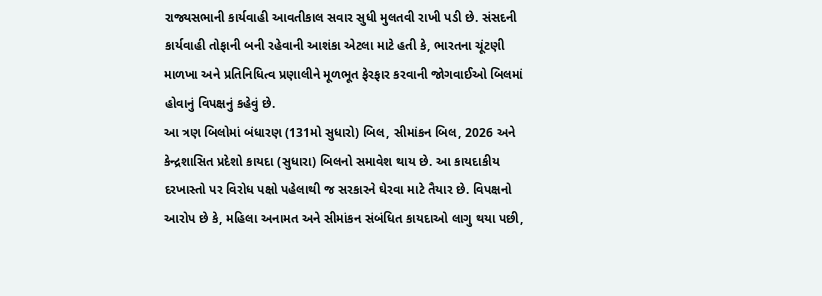રાજ્યસભાની કાર્યવાહી આવતીકાલ સવાર સુધી મુલતવી રાખી પડી છે. સંસદની કાર્યવાહી તોફાની બની રહેવાની આશંકા એટલા માટે હતી કે, ભારતના ચૂંટણી માળખા અને પ્રતિનિધિત્વ પ્રણાલીને મૂળભૂત ફેરફાર કરવાની જોગવાઈઓ બિલમાં હોવાનું વિપક્ષનું કહેવું છે.
આ ત્રણ બિલોમાં બંધારણ (131મો સુધારો) બિલ, સીમાંકન બિલ, 2026 અને કેન્દ્રશાસિત પ્રદેશો કાયદા (સુધારા) બિલનો સમાવેશ થાય છે. આ કાયદાકીય દરખાસ્તો પર વિરોધ પક્ષો પહેલાથી જ સરકારને ઘેરવા માટે તૈયાર છે. વિપક્ષનો આરોપ છે કે, મહિલા અનામત અને સીમાંકન સંબંધિત કાયદાઓ લાગુ થયા પછી,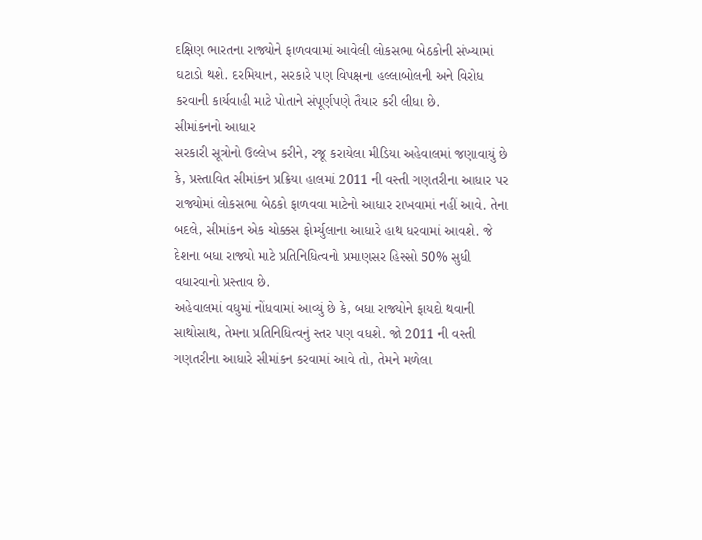દક્ષિણ ભારતના રાજ્યોને ફાળવવામાં આવેલી લોકસભા બેઠકોની સંખ્યામાં ઘટાડો થશે. દરમિયાન, સરકારે પણ વિપક્ષના હલ્લાબોલની અને વિરોધ કરવાની કાર્યવાહી માટે પોતાને સંપૂર્ણપણે તૈયાર કરી લીધા છે.
સીમાંકનનો આધાર
સરકારી સૂત્રોનો ઉલ્લેખ કરીને, રજૂ કરાયેલા મીડિયા અહેવાલમાં જણાવાયું છે કે, પ્રસ્તાવિત સીમાંકન પ્રક્રિયા હાલમાં 2011 ની વસ્તી ગણતરીના આધાર પર રાજ્યોમાં લોકસભા બેઠકો ફાળવવા માટેનો આધાર રાખવામાં નહીં આવે. તેના બદલે, સીમાંકન એક ચોક્કસ ફોર્મ્યુલાના આધારે હાથ ધરવામાં આવશે. જે દેશના બધા રાજ્યો માટે પ્રતિનિધિત્વનો પ્રમાણસર હિસ્સો 50% સુધી વધારવાનો પ્રસ્તાવ છે.
અહેવાલમાં વધુમાં નોંધવામાં આવ્યું છે કે, બધા રાજ્યોને ફાયદો થવાની સાથોસાથ, તેમના પ્રતિનિધિત્વનું સ્તર પણ વધશે. જો 2011 ની વસ્તી ગણતરીના આધારે સીમાંકન કરવામાં આવે તો, તેમને મળેલા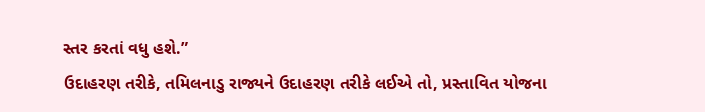સ્તર કરતાં વધુ હશે.”
ઉદાહરણ તરીકે, તમિલનાડુ રાજ્યને ઉદાહરણ તરીકે લઈએ તો, પ્રસ્તાવિત યોજના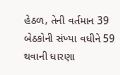હેઠળ, તેની વર્તમાન 39 બેઠકોની સંખ્યા વધીને 59 થવાની ધારણા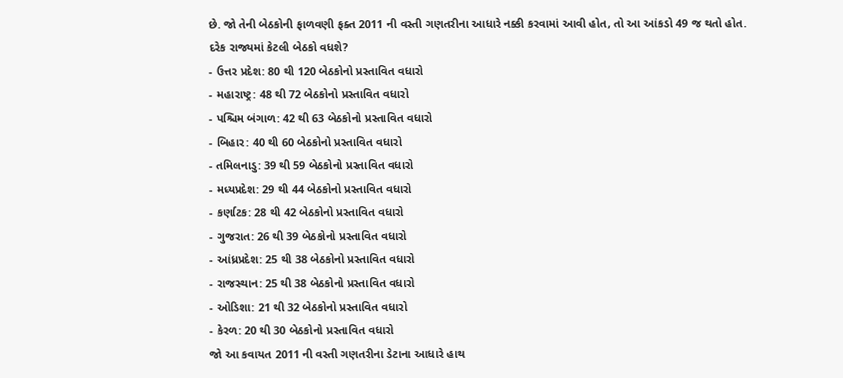છે. જો તેની બેઠકોની ફાળવણી ફક્ત 2011 ની વસ્તી ગણતરીના આધારે નક્કી કરવામાં આવી હોત, તો આ આંકડો 49 જ થતો હોત.
દરેક રાજ્યમાં કેટલી બેઠકો વધશે?
- ઉત્તર પ્રદેશ: 80 થી 120 બેઠકોનો પ્રસ્તાવિત વધારો
- મહારાષ્ટ્ર: 48 થી 72 બેઠકોનો પ્રસ્તાવિત વધારો
- પશ્ચિમ બંગાળ: 42 થી 63 બેઠકોનો પ્રસ્તાવિત વધારો
- બિહાર: 40 થી 60 બેઠકોનો પ્રસ્તાવિત વધારો
- તમિલનાડુ: 39 થી 59 બેઠકોનો પ્રસ્તાવિત વધારો
- મધ્યપ્રદેશ: 29 થી 44 બેઠકોનો પ્રસ્તાવિત વધારો
- કર્ણાટક: 28 થી 42 બેઠકોનો પ્રસ્તાવિત વધારો
- ગુજરાત: 26 થી 39 બેઠકોનો પ્રસ્તાવિત વધારો
- આંધ્રપ્રદેશ: 25 થી 38 બેઠકોનો પ્રસ્તાવિત વધારો
- રાજસ્થાન: 25 થી 38 બેઠકોનો પ્રસ્તાવિત વધારો
- ઓડિશા: 21 થી 32 બેઠકોનો પ્રસ્તાવિત વધારો
- કેરળ: 20 થી 30 બેઠકોનો પ્રસ્તાવિત વધારો
જો આ કવાયત 2011 ની વસ્તી ગણતરીના ડેટાના આધારે હાથ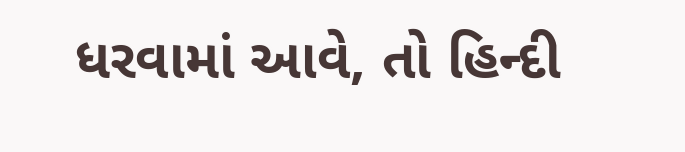ધરવામાં આવે, તો હિન્દી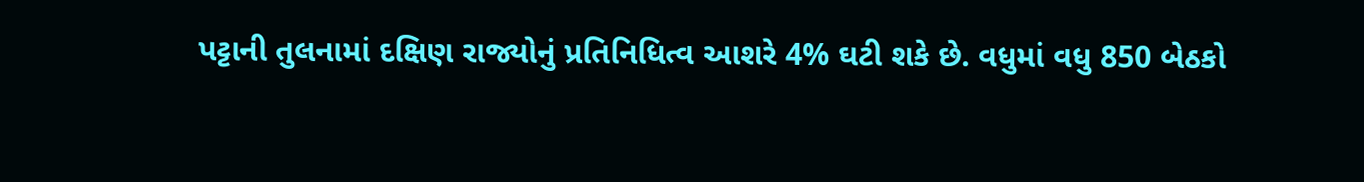પટ્ટાની તુલનામાં દક્ષિણ રાજ્યોનું પ્રતિનિધિત્વ આશરે 4% ઘટી શકે છે. વધુમાં વધુ 850 બેઠકો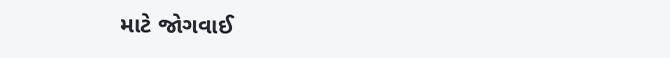માટે જોગવાઈ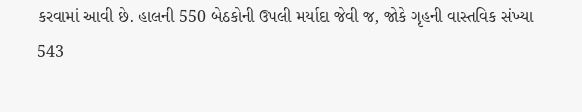કરવામાં આવી છે. હાલની 550 બેઠકોની ઉપલી મર્યાદા જેવી જ, જોકે ગૃહની વાસ્તવિક સંખ્યા 543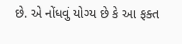છે. એ નોંધવું યોગ્ય છે કે આ ફક્ત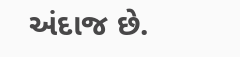અંદાજ છે.